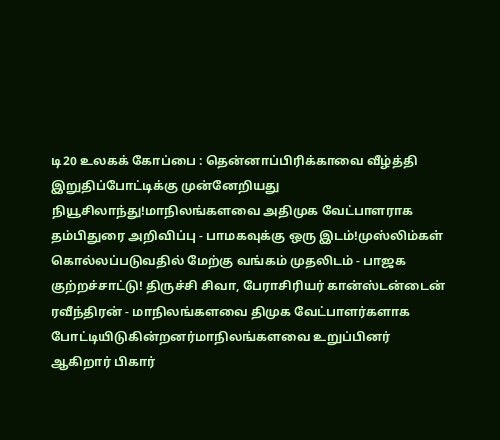டி20 உலகக் கோப்பை : தென்னாப்பிரிக்காவை வீழ்த்தி இறுதிப்போட்டிக்கு முன்னேறியது நியூசிலாந்து!மாநிலங்களவை அதிமுக வேட்பாளராக தம்பிதுரை அறிவிப்பு - பாமகவுக்கு ஒரு இடம்!முஸ்லிம்கள் கொல்லப்படுவதில் மேற்கு வங்கம் முதலிடம் - பாஜக குற்றச்சாட்டு! திருச்சி சிவா, பேராசிரியர் கான்ஸ்டன்டைன் ரவீந்திரன் - மாநிலங்களவை திமுக வேட்பாளர்களாக போட்டியிடுகின்றனர்மாநிலங்களவை உறுப்பினர் ஆகிறார் பிகார்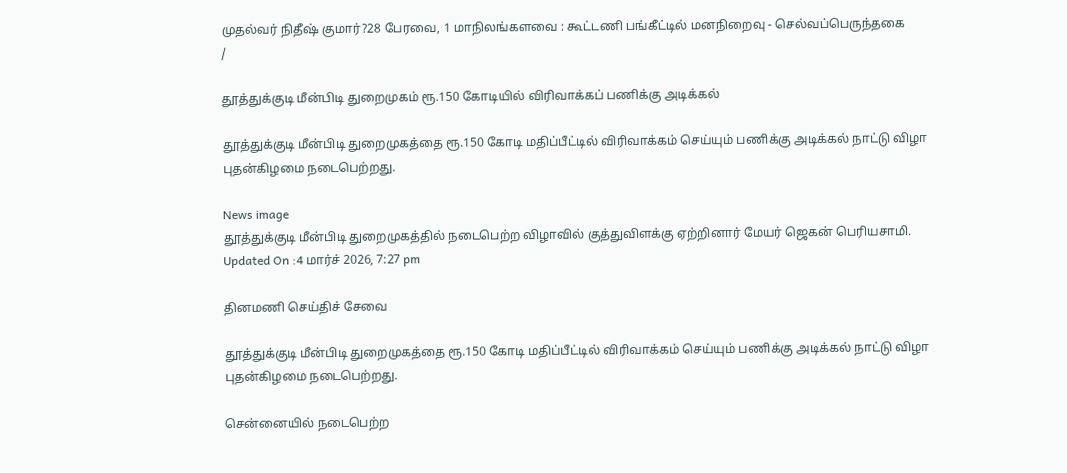முதல்வர் நிதீஷ் குமார்?28 பேரவை, 1 மாநிலங்களவை : கூட்டணி பங்கீட்டில் மனநிறைவு - செல்வப்பெருந்தகை
/

தூத்துக்குடி மீன்பிடி துறைமுகம் ரூ.150 கோடியில் விரிவாக்கப் பணிக்கு அடிக்கல்

தூத்துக்குடி மீன்பிடி துறைமுகத்தை ரூ.150 கோடி மதிப்பீட்டில் விரிவாக்கம் செய்யும் பணிக்கு அடிக்கல் நாட்டு விழா புதன்கிழமை நடைபெற்றது.

News image
தூத்துக்குடி மீன்பிடி துறைமுகத்தில் நடைபெற்ற விழாவில் குத்துவிளக்கு ஏற்றினார் மேயர் ஜெகன் பெரியசாமி.
Updated On :4 மார்ச் 2026, 7:27 pm

தினமணி செய்திச் சேவை

தூத்துக்குடி மீன்பிடி துறைமுகத்தை ரூ.150 கோடி மதிப்பீட்டில் விரிவாக்கம் செய்யும் பணிக்கு அடிக்கல் நாட்டு விழா புதன்கிழமை நடைபெற்றது.

சென்னையில் நடைபெற்ற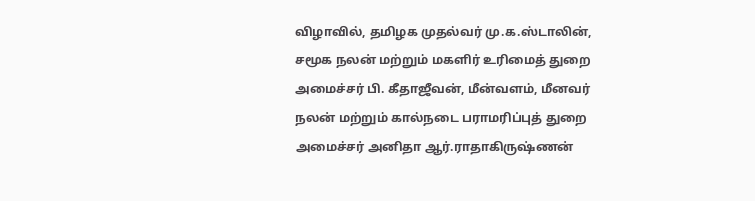விழாவில், தமிழக முதல்வர் மு.க.ஸ்டாலின், சமூக நலன் மற்றும் மகளிர் உரிமைத் துறை அமைச்சர் பி. கீதாஜீவன், மீன்வளம், மீனவர் நலன் மற்றும் கால்நடை பராமரிப்புத் துறை அமைச்சர் அனிதா ஆர்.ராதாகிருஷ்ணன்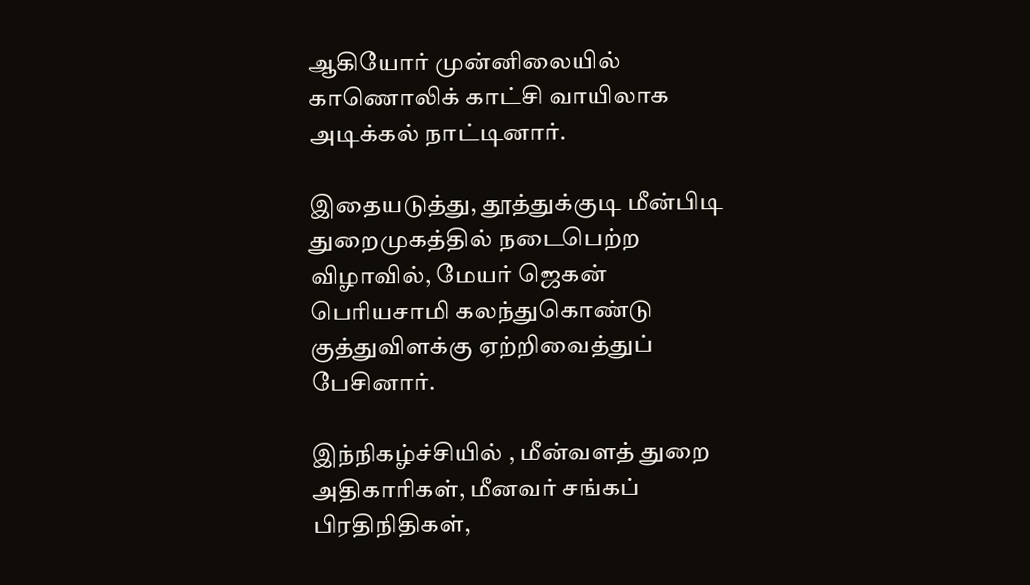ஆகியோர் முன்னிலையில் காணொலிக் காட்சி வாயிலாக அடிக்கல் நாட்டினார்.

இதையடுத்து, தூத்துக்குடி மீன்பிடி துறைமுகத்தில் நடைபெற்ற விழாவில், மேயர் ஜெகன் பெரியசாமி கலந்துகொண்டு குத்துவிளக்கு ஏற்றிவைத்துப் பேசினார்.

இந்நிகழ்ச்சியில் , மீன்வளத் துறை அதிகாரிகள், மீனவர் சங்கப் பிரதிநிதிகள்,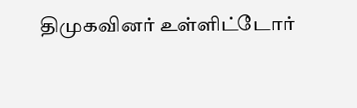திமுகவினர் உள்ளிட்டோர்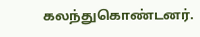கலந்துகொண்டனர்.